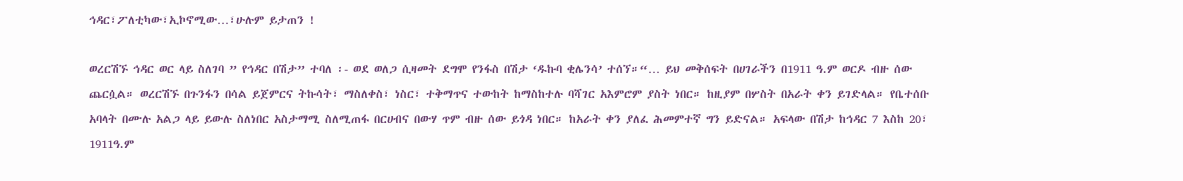ኅዳር፣ፖለቲካው፣ኢኮኖሚው…፣ሁሉም ይታጠን !

ወረርሽኙ ኅዳር ወር ላይ ስለገባ ” የኅዳር በሽታ” ተባለ ፡- ወደ ወለጋ ሲዛመት ደግሞ የንፋስ በሽታ ‘ዱኩባ ቂሌንሳ’ ተሰኘ።“… ይህ መቅሰፍት በሀገራችን በ1911 ዓ.ም ወርዶ ብዙ ሰው ጨርሷል። ወረርሽኙ በጉንፋን በሳል ይጀምርና ትኩሳት፣ ማስለቀስ፣ ነስር፣ ተቅማጥና ተውከት ከማስከተሉ ባሻገር አእምሮም ያስት ነበር። ከዚያም በሦስት በአራት ቀን ይገድላል። የቤተሰቡ አባላት በሙሉ አልጋ ላይ ይውሉ ስለነበር አስታማሚ ስለሚጠፋ በርሀብና በውሃ ጥም ብዙ ሰው ይጎዳ ነበር። ከአራት ቀን ያለፈ ሕመምተኛ ግን ይድናል። አፍላው በሽታ ከኅዳር 7 እስከ 20፣ 1911ዓ.ም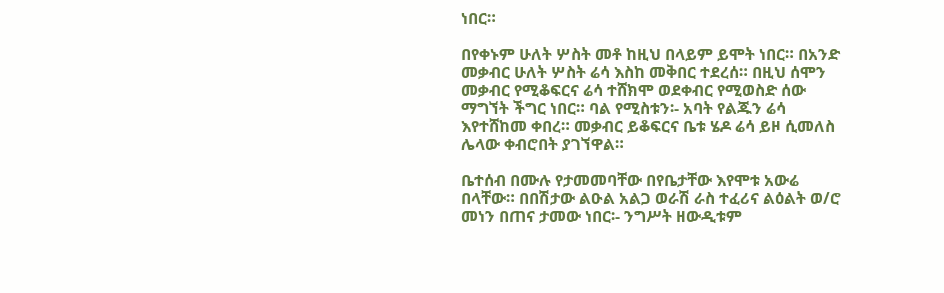ነበር።

በየቀኑም ሁለት ሦስት መቶ ከዚህ በላይም ይሞት ነበር። በአንድ መቃብር ሁለት ሦስት ሬሳ እስከ መቅበር ተደረሰ። በዚህ ሰሞን መቃብር የሚቆፍርና ሬሳ ተሸክሞ ወደቀብር የሚወስድ ሰው ማግኘት ችግር ነበር። ባል የሚስቱን፡- አባት የልጁን ሬሳ እየተሸከመ ቀበረ። መቃብር ይቆፍርና ቤቱ ሄዶ ሬሳ ይዞ ሲመለስ ሌላው ቀብሮበት ያገኘዋል።

ቤተሰብ በሙሉ የታመመባቸው በየቤታቸው እየሞቱ አውሬ በላቸው። በበሽታው ልዑል አልጋ ወራሽ ራስ ተፈሪና ልዕልት ወ/ሮ መነን በጠና ታመው ነበር፡- ንግሥት ዘውዲቱም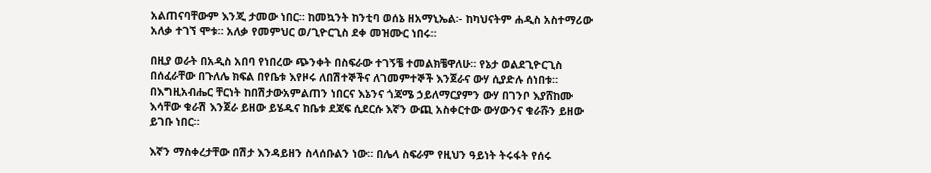አልጠናባቸውም እንጂ ታመው ነበር። ከመኳንት ከንቲባ ወሰኔ ዘአማኒኤል፡- ከካህናትም ሐዲስ አስተማሪው አለቃ ተገኘ ሞቱ። አለቃ የመምህር ወ/ጊዮርጊስ ደቀ መዝሙር ነበሩ።

በዚያ ወራት በአዲስ አበባ የነበረው ጭንቀት በስፍራው ተገኝቼ ተመልክቼዋለሁ። የኔታ ወልደጊዮርጊስ በሰፈራቸው በጉለሌ ክፍል በየቤቱ እየዞሩ ለበሽተኞችና ለገመምተኞች እንጀራና ውሃ ሲያድሉ ሰነበቱ። በእግዚአብሔር ቸርነት ከበሽታውአምልጠን ነበርና እኔንና ጎጃሜ ኃይለማርያምን ውሃ በገንቦ እያሸከሙ እሳቸው ቁራሽ እንጀራ ይዘው ይሄዱና ከቤቱ ደጃፍ ሲደርሱ እኛን ውጪ አስቀርተው ውሃውንና ቁራሹን ይዘው ይገቡ ነበር።

እኛን ማስቀረታቸው በሽታ እንዳይዘን ስላሰቡልን ነው። በሌላ ስፍራም የዚህን ዓይነት ትሩፋት የሰሩ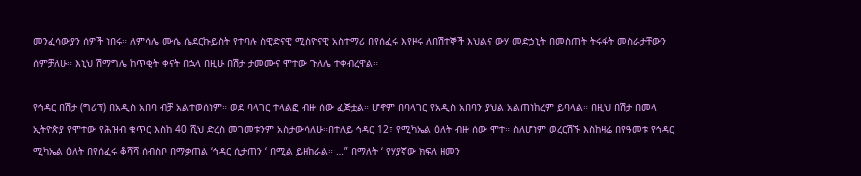መንፈሳውያን ሰዎች ነበሩ። ለምሳሌ ሙሴ ሴደርኩይስት የተባሉ ስዊድናዊ ሚስዮናዊ አስተማሪ በየሰፈሩ እየዞሩ ለበሽተኞች እህልና ውሃ መድኃኒት በመስጠት ትሩፋት መስራታቸውን ሰምቻለሁ። እኒህ ሽማግሌ ከጥቂት ቀናት በኋላ በዚሁ በሽታ ታመሙና ሞተው ጉለሌ ተቀብረዋል።

የኅዳር በሽታ (ግሪፕ) በአዲስ አበባ ብቻ አልተወሰነም። ወደ ባላገር ተላልፎ ብዙ ሰው ፈጅቷል። ሆኖም በባላገር የአዲስ አበባን ያህል አልጠነከረም ይባላል። በዚህ በሽታ በመላ ኢትዮጵያ የሞተው የሕዝብ ቁጥር እስከ 40 ሺህ ድረስ መገመቱንም አስታውሳለሁ።በተለይ ኅዳር 12፣ የሚካኤል ዕለት ብዙ ሰው ሞተ። ስለሆነም ወረርሽኙ እስከዛሬ በየዓመቱ የኅዳር ሚካኤል ዕለት በየሰፈሩ ቆሻሻ ሰብስቦ በማቃጠል ‘ኅዳር ሲታጠን ‘ በሚል ይዘከራል። …” በማለት ‘ የሃያኛው ክፍለ ዘመን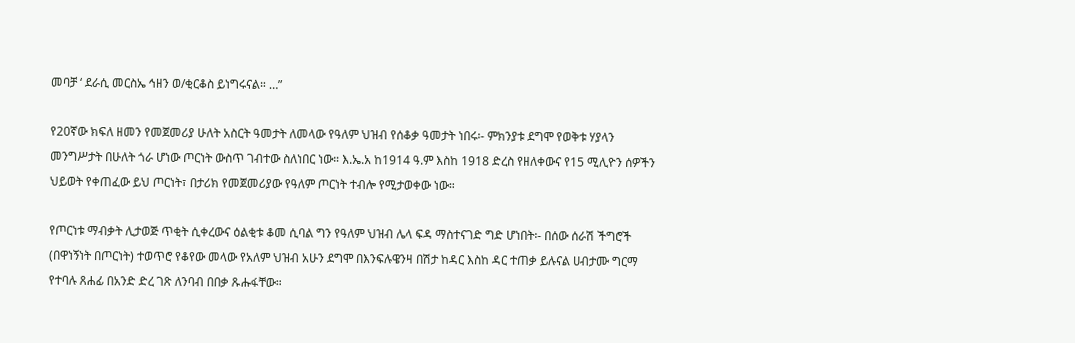መባቻ ‘ ደራሲ መርስኤ ኅዘን ወ/ቂርቆስ ይነግሩናል። …”

የ20ኛው ክፍለ ዘመን የመጀመሪያ ሁለት አስርት ዓመታት ለመላው የዓለም ህዝብ የሰቆቃ ዓመታት ነበሩ፡- ምክንያቱ ደግሞ የወቅቱ ሃያላን መንግሥታት በሁለት ጎራ ሆነው ጦርነት ውስጥ ገብተው ስለነበር ነው። እ.ኤ.አ ከ1914 ዓ.ም እስከ 1918 ድረስ የዘለቀውና የ15 ሚሊዮን ሰዎችን ህይወት የቀጠፈው ይህ ጦርነት፣ በታሪክ የመጀመሪያው የዓለም ጦርነት ተብሎ የሚታወቀው ነው።

የጦርነቱ ማብቃት ሊታወጅ ጥቂት ሲቀረውና ዕልቂቱ ቆመ ሲባል ግን የዓለም ህዝብ ሌላ ፍዳ ማስተናገድ ግድ ሆነበት፡- በሰው ሰራሽ ችግሮች (በዋነኝነት በጦርነት) ተወጥሮ የቆየው መላው የአለም ህዝብ አሁን ደግሞ በእንፍሉዌንዛ በሽታ ከዳር እስከ ዳር ተጠቃ ይሉናል ሀብታሙ ግርማ የተባሉ ጸሐፊ በአንድ ድረ ገጽ ለንባብ በበቃ ጹሑፋቸው።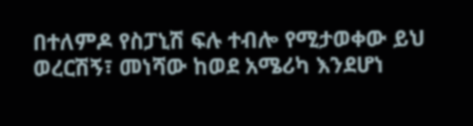በተለምዶ የስፓኒሽ ፍሉ ተብሎ የሚታወቀው ይህ ወረርሽኝ፣ መነሻው ከወደ አሜሪካ እንደሆነ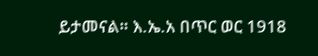ይታመናል። እ.ኤ.አ በጥር ወር 1918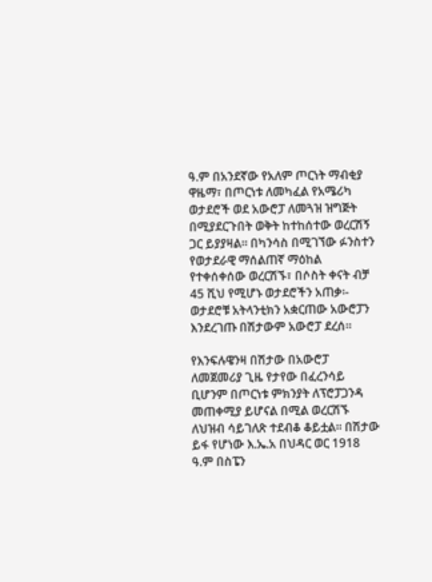ዓ.ም በአንደኛው የአለም ጦርነት ማብቂያ ዋዜማ፣ በጦርነቱ ለመካፈል የአሜሪካ ወታደሮች ወደ አውሮፓ ለመጓዝ ዝግጅት በሚያደርጉበት ወቅት ከተከሰተው ወረርሽኝ ጋር ይያያዛል። በካንሳስ በሚገኘው ፉንስተን የወታደራዊ ማሰልጠኛ ማዕከል የተቀሰቀሰው ወረርሽኙ፣ በሶስት ቀናት ብቻ 45 ሺህ የሚሆኑ ወታደሮችን አጠቃ፡- ወታደሮቹ አትላንቲክን አቋርጠው አውሮፓን እንደረገጡ በሽታውም አውሮፓ ደረሰ።

የእንፍሉዌንዛ በሽታው በአውሮፓ ለመጀመሪያ ጊዜ የታየው በፈረንሳይ ቢሆንም በጦርነቱ ምክንያት ለፕሮፓጋንዳ መጠቀሚያ ይሆናል በሚል ወረርሽኙ ለህዝብ ሳይገለጽ ተደብቆ ቆይቷል። በሽታው ይፋ የሆነው እ.ኤ.አ በህዳር ወር 1918 ዓ.ም በስፔን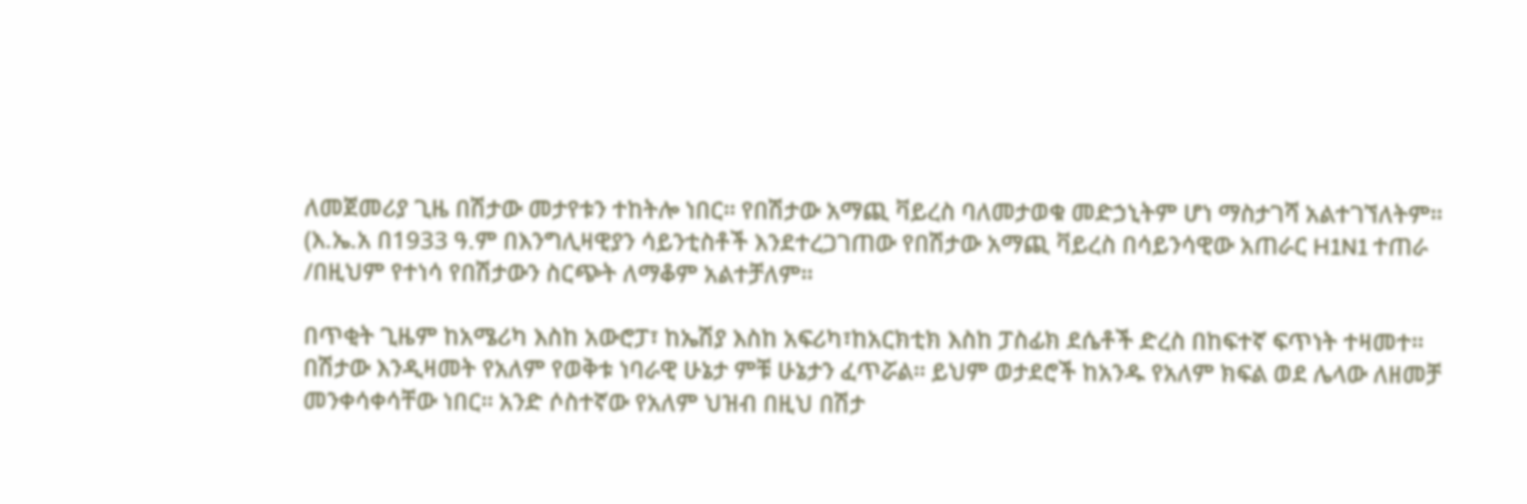ለመጀመሪያ ጊዜ በሽታው መታየቱን ተከትሎ ነበር። የበሽታው አማጪ ቫይረስ ባለመታወቁ መድኃኒትም ሆነ ማስታገሻ አልተገኘለትም። (እ.ኤ.አ በ1933 ዓ.ም በእንግሊዛዊያን ሳይንቲስቶች እንደተረጋገጠው የበሽታው አማጪ ቫይረስ በሳይንሳዊው አጠራር H1N1 ተጠራ /በዚህም የተነሳ የበሽታውን ስርጭት ለማቆም አልተቻለም።

በጥቂት ጊዜም ከአሜሪካ እስከ አውሮፓ፣ ከኤሽያ እስከ አፍሪካ፣ከአርክቲክ እስከ ፓስፊክ ደሴቶች ድረስ በከፍተኛ ፍጥነት ተዛመተ። በሽታው እንዲዛመት የአለም የወቅቱ ነባራዊ ሁኔታ ምቹ ሁኔታን ፈጥሯል። ይህም ወታደሮች ከአንዱ የአለም ክፍል ወደ ሌላው ለዘመቻ መንቀሳቀሳቸው ነበር። አንድ ሶስተኛው የአለም ህዝብ በዚህ በሽታ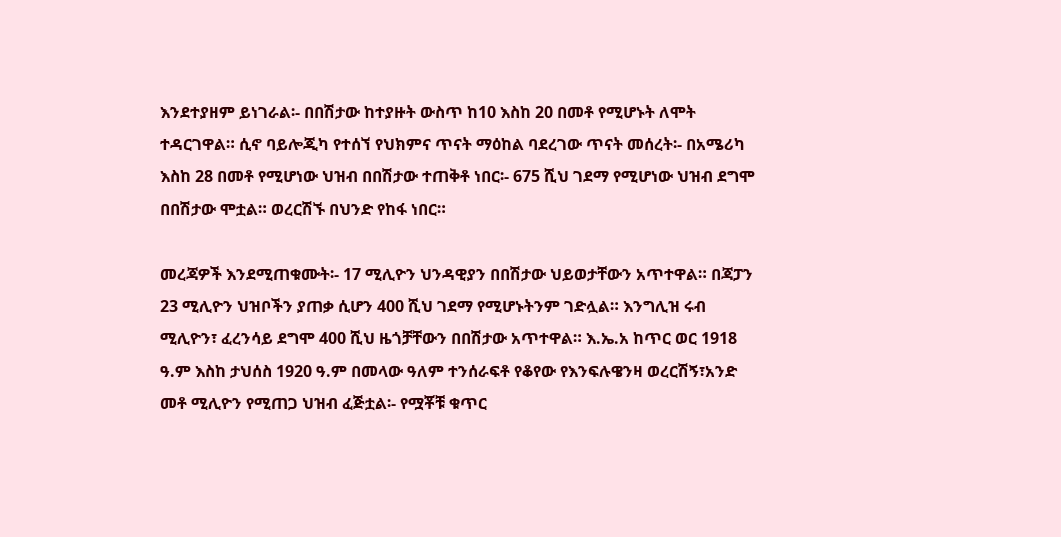እንደተያዘም ይነገራል፡- በበሽታው ከተያዙት ውስጥ ከ10 እስከ 20 በመቶ የሚሆኑት ለሞት ተዳርገዋል። ሲኖ ባይሎጂካ የተሰኘ የህክምና ጥናት ማዕከል ባደረገው ጥናት መሰረት፡- በአሜሪካ እስከ 28 በመቶ የሚሆነው ህዝብ በበሽታው ተጠቅቶ ነበር፡- 675 ሺህ ገደማ የሚሆነው ህዝብ ደግሞ በበሽታው ሞቷል። ወረርሽኙ በህንድ የከፋ ነበር።

መረጃዎች እንደሚጠቁሙት፡- 17 ሚሊዮን ህንዳዊያን በበሽታው ህይወታቸውን አጥተዋል። በጃፓን 23 ሚሊዮን ህዝቦችን ያጠቃ ሲሆን 400 ሺህ ገደማ የሚሆኑትንም ገድሏል። እንግሊዝ ሩብ ሚሊዮን፣ ፈረንሳይ ደግሞ 400 ሺህ ዜጎቻቸውን በበሽታው አጥተዋል። እ.ኤ.አ ከጥር ወር 1918 ዓ.ም እስከ ታህሰስ 1920 ዓ.ም በመላው ዓለም ተንሰራፍቶ የቆየው የእንፍሉዌንዛ ወረርሽኝ፣አንድ መቶ ሚሊዮን የሚጠጋ ህዝብ ፈጅቷል፡- የሟቾቹ ቁጥር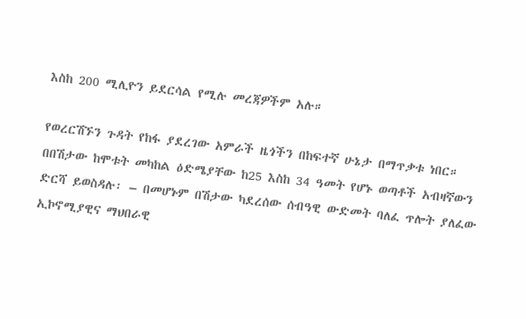እስከ 200 ሚሊዮን ይደርሳል የሚሉ መረጃዎችም አሉ።

የወረርሽኙን ጉዳት የከፋ ያደረገው አምራች ዜጎችን በከፍተኛ ሁኔታ በማጥቃቱ ነበር። በበሽታው ከሞቱት መካከል ዕድሜያቸው ከ25 እስከ 34 ዓመት የሆኑ ወጣቶች አብዛኛውን ድርሻ ይወስዳሉ፡ – በመሆኑም በሽታው ካደረሰው ሰብዓዊ ውድመት ባለፈ ጥሎት ያለፈው ኢኮኖሚያዊና ማህበራዊ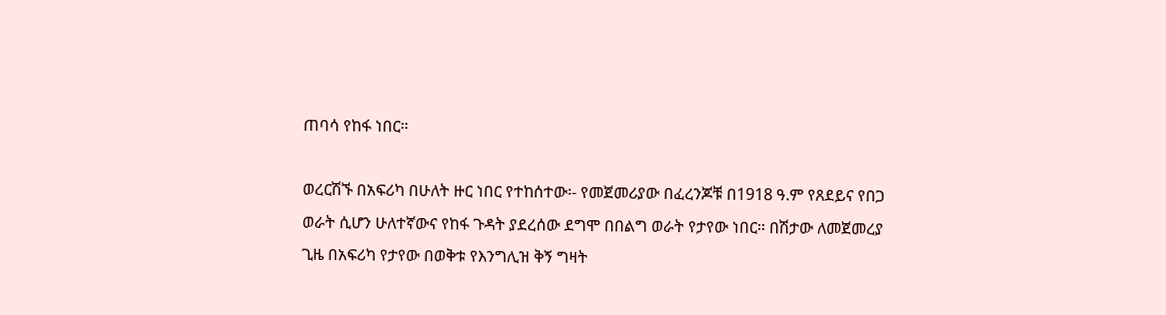ጠባሳ የከፋ ነበር።

ወረርሽኙ በአፍሪካ በሁለት ዙር ነበር የተከሰተው፡- የመጀመሪያው በፈረንጆቹ በ1918 ዓ.ም የጸደይና የበጋ ወራት ሲሆን ሁለተኛውና የከፋ ጉዳት ያደረሰው ደግሞ በበልግ ወራት የታየው ነበር። በሽታው ለመጀመረያ ጊዜ በአፍሪካ የታየው በወቅቱ የእንግሊዝ ቅኝ ግዛት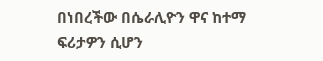በነበረችው በሴራሊዮን ዋና ከተማ ፍሪታዎን ሲሆን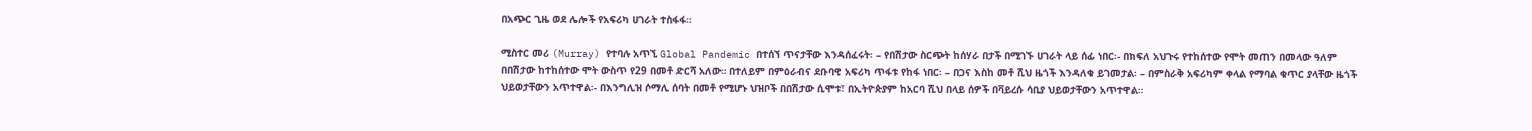በአጭር ጊዜ ወደ ሌሎች የአፍሪካ ሀገራት ተስፋፋ።

ሚስተር መሪ (Murray) የተባሉ አጥኚ Global Pandemic በተሰኘ ጥናታቸው እንዳሰፈሩት፡ – የበሽታው ስርጭት ከሰሃራ በታች በሚገኙ ሀገራት ላይ ሰፊ ነበር፡- በክፍለ አህጉሩ የተከሰተው የሞት መጠን በመላው ዓለም በበሽታው ከተከሰተው ሞት ውስጥ የ29 በመቶ ድርሻ አለው። በተለይም በምዕራብና ደቡባዊ አፍሪካ ጥፋቱ የከፋ ነበር፡ – በጋና እስከ መቶ ሺህ ዜጎች እንዳለቁ ይገመታል፡ – በምስራቅ አፍሪካም ቀላል የማባል ቁጥር ያላቸው ዜጎች ህይወታቸውን አጥተዋል፡- በእንግሊዝ ሶማሊ ሰባት በመቶ የሚሆኑ ህዝቦች በበሽታው ሲሞቱ፣ በኢትዮጵያም ከአርባ ሺህ በላይ ሰዎች በቫይረሱ ሳቢያ ህይወታቸውን አጥተዋል።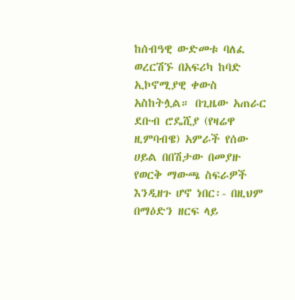ከሰብዓዊ ውድመቱ ባለፈ ወረርሽኙ በአፍሪካ ከባድ ኢኮኖሚያዊ ቀውስ አስከትሏል። በጊዜው አጠራር ደቡብ ሮዴሺያ (የዛሬዋ ዚምባብዌ) አምራች የሰው ሀይል በበሽታው በመያዙ የወርቅ ማውጫ ስፍራዎች እንዲዘጉ ሆኖ ነበር፡- በዚህም በማዕድን ዘርፍ ላይ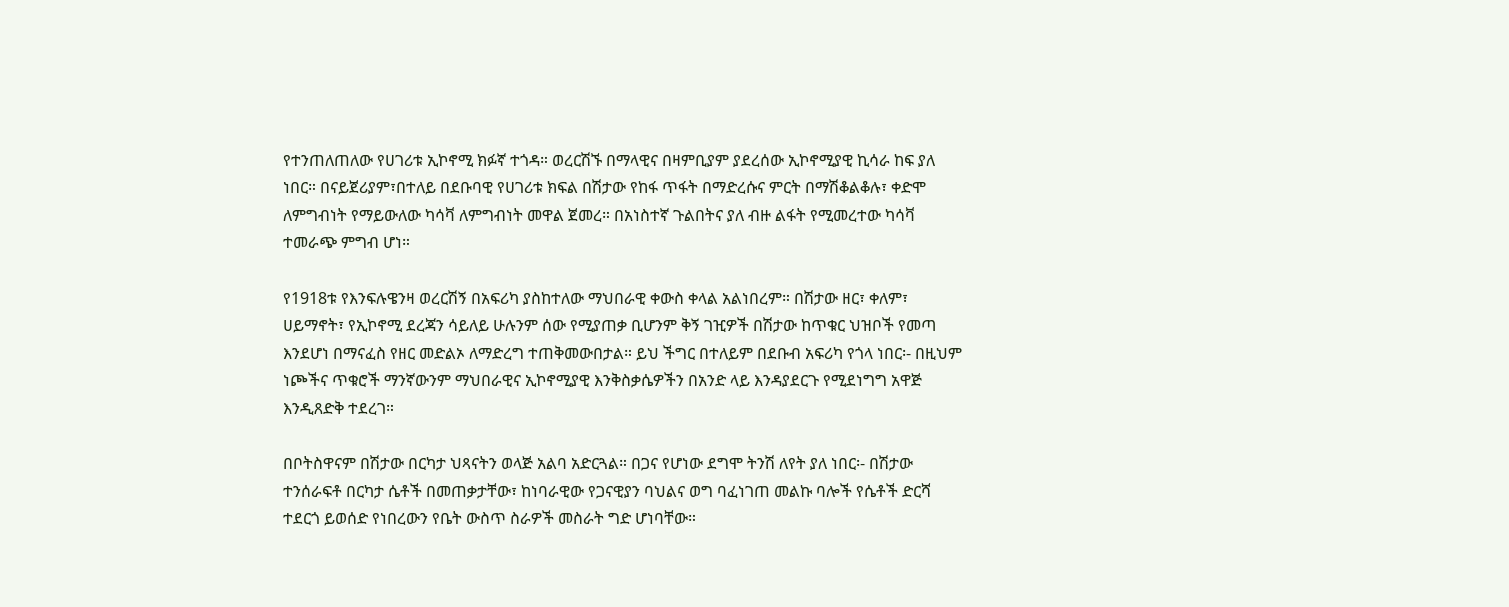የተንጠለጠለው የሀገሪቱ ኢኮኖሚ ክፉኛ ተጎዳ። ወረርሽኙ በማላዊና በዛምቢያም ያደረሰው ኢኮኖሚያዊ ኪሳራ ከፍ ያለ ነበር። በናይጀሪያም፣በተለይ በደቡባዊ የሀገሪቱ ክፍል በሽታው የከፋ ጥፋት በማድረሱና ምርት በማሽቆልቆሉ፣ ቀድሞ ለምግብነት የማይውለው ካሳቫ ለምግብነት መዋል ጀመረ። በአነስተኛ ጉልበትና ያለ ብዙ ልፋት የሚመረተው ካሳቫ ተመራጭ ምግብ ሆነ።

የ1918ቱ የእንፍሉዌንዛ ወረርሽኝ በአፍሪካ ያስከተለው ማህበራዊ ቀውስ ቀላል አልነበረም። በሽታው ዘር፣ ቀለም፣ ሀይማኖት፣ የኢኮኖሚ ደረጃን ሳይለይ ሁሉንም ሰው የሚያጠቃ ቢሆንም ቅኝ ገዢዎች በሽታው ከጥቁር ህዝቦች የመጣ እንደሆነ በማናፈስ የዘር መድልኦ ለማድረግ ተጠቅመውበታል። ይህ ችግር በተለይም በደቡብ አፍሪካ የጎላ ነበር፡- በዚህም ነጮችና ጥቁሮች ማንኛውንም ማህበራዊና ኢኮኖሚያዊ እንቅስቃሴዎችን በአንድ ላይ እንዳያደርጉ የሚደነግግ አዋጅ እንዲጸድቅ ተደረገ።

በቦትስዋናም በሽታው በርካታ ህጻናትን ወላጅ አልባ አድርጓል። በጋና የሆነው ደግሞ ትንሽ ለየት ያለ ነበር፡- በሽታው ተንሰራፍቶ በርካታ ሴቶች በመጠቃታቸው፣ ከነባራዊው የጋናዊያን ባህልና ወግ ባፈነገጠ መልኩ ባሎች የሴቶች ድርሻ ተደርጎ ይወሰድ የነበረውን የቤት ውስጥ ስራዎች መስራት ግድ ሆነባቸው።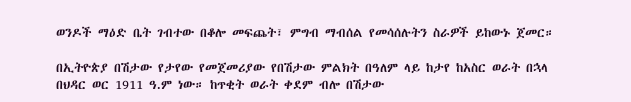ወንዶች ማዕድ ቤት ገብተው በቆሎ መፍጨት፣ ምግብ ማብሰል የመሳሰሉትን ስራዎች ይከውኑ ጀመር።

በኢትዮጵያ በሽታው የታየው የመጀመሪያው የበሽታው ምልክት በዓለም ላይ ከታየ ከአስር ወራት በኋላ በህዳር ወር 1911 ዓ.ም ነው። ከጥቂት ወራት ቀደም ብሎ በሽታው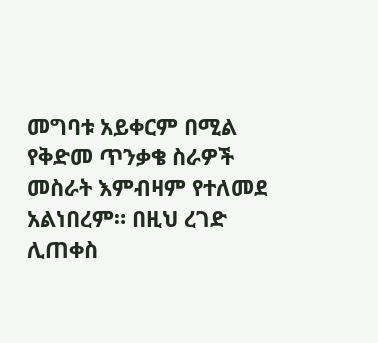መግባቱ አይቀርም በሚል የቅድመ ጥንቃቄ ስራዎች መስራት እምብዛም የተለመደ አልነበረም። በዚህ ረገድ ሊጠቀስ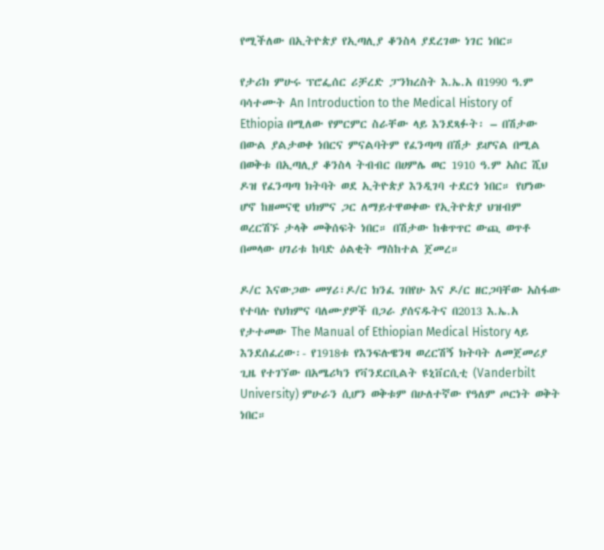የሚችለው በኢትዮጵያ የኢጣሊያ ቆንስላ ያደረገው ነገር ነበር።

የታሪክ ምሁሩ ፕሮፌሰር ሪቻረድ ፓንክረስት እ.ኤ.አ በ1990 ዓ.ም ባሳተሙት An Introduction to the Medical History of Ethiopia በሚለው የምርምር ስራቸው ላይ እንደጻፉት፡ – በሽታው በውል ያልታወቀ ነበርና ምናልባትም የፈንጣጣ በሽታ ይሆናል በሚል በወቅቱ በኢጣሊያ ቆንስላ ትብብር በሀምሌ ወር 1910 ዓ.ም አስር ሺህ ዶዝ የፈንጣጣ ክትባት ወደ ኢትዮጵያ እንዲገባ ተደርጎ ነበር። የሆነው ሆኖ ከዘመናዊ ህክምና ጋር ለማይተዋወቀው የኢትዮጵያ ህዝብም ወረርሽኙ ታላቅ መቅሰፍት ነበር። በሽታው ከቁጥጥር ውጪ ወጥቶ በመላው ሀገሪቱ ከባድ ዕልቂት ማስከተል ጀመረ።

ዶ/ር እናውጋው መሃሪ፣ዶ/ር ክንፈ ገበየሁ እና ዶ/ር ዘርጋባቸው አስፋው የተባሉ የህክምና ባለሙያዎች በጋራ ያሰናዱትና በ2013 እ.ኤ.አ የታተመው The Manual of Ethiopian Medical History ላይ እንደሰፈረው፡- የ1918ቱ የእንፍሉዌንዛ ወረርሽኝ ክትባት ለመጀመሪያ ጊዜ የተገኘው በአሜሪካን የቫንደርቢልት ዩኒቨርሲቲ (Vanderbilt University) ምሁራን ሲሆን ወቅቱም በሁለተኛው የዓለም ጦርነት ወቅት ነበር።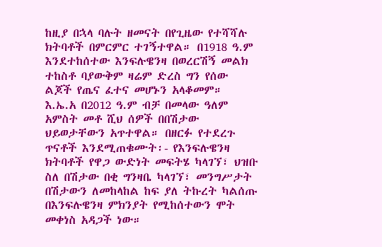ከዚያ በኋላ ባሉት ዘመናት በየጊዜው የተሻሻሉ ክትባቶች በምርምር ተገኝተዋል። በ1918 ዓ.ም እንደተከሰተው እንፍሉዌንዛ በወረርሽኝ መልክ ተከስቶ ባያውቅም ዛሬም ድረስ ግን የሰው ልጆች የጤና ፈተና መሆኑን አላቆመም። እ.ኤ.አ በ2012 ዓ.ም ብቻ በመላው ዓለም አምስት መቶ ሺህ ሰዎች በበሽታው ህይወታቸውን አጥተዋል። በዘርፉ የተደረጉ ጥናቶች እንደሚጠቁሙት፡- የእንፍሉዌንዛ ክትባቶች የዋጋ ውድነት መፍትሄ ካላገኘ፣ ህዝቡ ስለ በሽታው በቂ ግንዛቤ ካላገኘ፣ መንግሥታት በሽታውን ለመከላከል ከፍ ያለ ትኩረት ካልሰጡ በእንፍሉዌንዛ ምክንያት የሚከሰተውን ሞት መቀነስ አዳጋች ነው።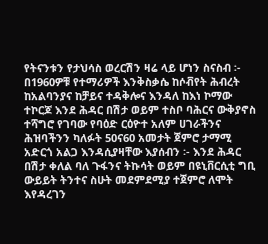የትናንቱን የታህሳስ ወረርሽን ዛሬ ላይ ሆነን ስናስብ ፡- በ1960ዎቹ የተማሪዎች እንቅስቃሴ ከሶቭየት ሕብረት ከአልባንያና ከቻይና ተዳቅሎና እንዳለ ከእነ ኮማው ተኮርጆ እንደ ሕዳር በሽታ ወይም ተስቦ ባሕርና ውቅያኖስ ተሻግሮ የገባው የባዕድ ርዕዮተ አለም ሀገራችንና ሕዝባችንን ካለፉት 50ና60 አመታት ጀምሮ ታማሚ አድርጎ አልጋ እንዳሲያዛቸው እያሰብን ፡- እንደ ሕዳር በሽታ ቀለል ባለ ጉፋንና ትኩሳት ወይም በዩኒቨርሲቲ ግቢ ውይይት ትንተና ስሁት መደምደሚያ ተጀምሮ ለሞት እየዳረገን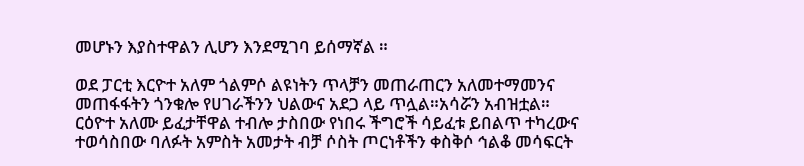መሆኑን እያስተዋልን ሊሆን እንደሚገባ ይሰማኛል ።

ወደ ፓርቲ እርዮተ አለም ጎልምሶ ልዩነትን ጥላቻን መጠራጠርን አለመተማመንና መጠፋፋትን ጎንቁሎ የሀገራችንን ህልውና አደጋ ላይ ጥሏል።አሳሯን አብዝቷል። ርዕዮተ አለሙ ይፈታቸዋል ተብሎ ታስበው የነበሩ ችግሮች ሳይፈቱ ይበልጥ ተካረውና ተወሳስበው ባለፉት አምስት አመታት ብቻ ሶስት ጦርነቶችን ቀስቅሶ ኅልቆ መሳፍርት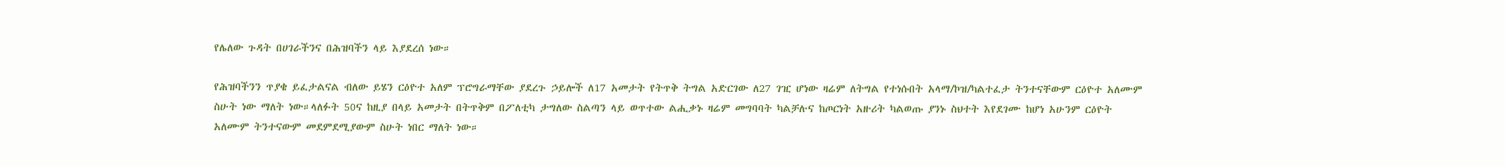የሌለው ጉዳት በሀገራችንና በሕዝባችን ላይ እያደረሰ ነው።

የሕዝባችንን ጥያቄ ይፈታልናል ብለው ይሄን ርዕዮተ አለም ፕሮግራማቸው ያደረጉ ኃይሎች ለ17 አመታት የትጥቅ ትግል አድርገው ለ27 ገዢ ሆነው ዛሬም ለትግል የተነሱበት አላማ/ኮዝ/ካልተፈታ ትንተናቸውም ርዕዮተ አለሙም ስሁት ነው ማለት ነው።ላለፉት 50ና ከዚያ በላይ አመታት በትጥቅም በፖለቲካ ታግለው ስልጣን ላይ ወጥተው ልሒቃኑ ዛሬም መግባባት ካልቻሉና ከጦርነት አዙሪት ካልወጡ ያንኑ ስህተት እየደገሙ ከሆነ አሁንም ርዕዮት አለሙም ትንተናውም መደምደሚያውም ስሁት ነበር ማለት ነው።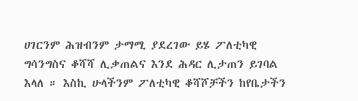ሀገርንም ሕዝብንም ታማሚ ያደረገው ይሄ ፖለቲካዊ ግሳንግስና ቆሻሻ ሊቃጠልና እንደ ሕዳር ሊታጠን ይገባል እላለ ። እስኪ ሁላችንም ፖለቲካዊ ቆሻሾቻችን ከየቤታችን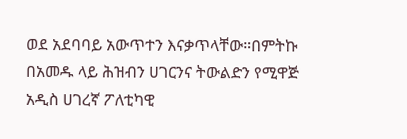ወደ አደባባይ አውጥተን እናቃጥላቸው።በምትኩ በአመዱ ላይ ሕዝብን ሀገርንና ትውልድን የሚዋጅ አዲስ ሀገረኛ ፖለቲካዊ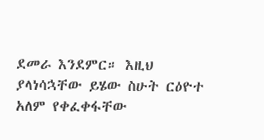ደመራ እንደምር። እዚህ ያላነሳኋቸው ይሄው ስሁት ርዕዮተ አለም የቀፈቀፋቸው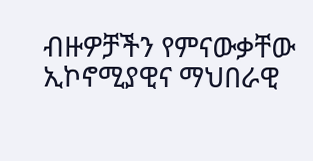ብዙዎቻችን የምናውቃቸው ኢኮኖሚያዊና ማህበራዊ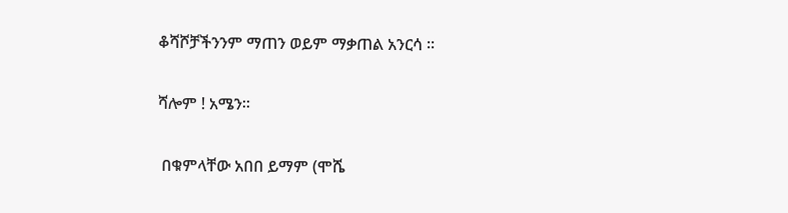ቆሻሾቻችንንም ማጠን ወይም ማቃጠል አንርሳ ።

ሻሎም ! አሜን።

 በቁምላቸው አበበ ይማም (ሞሼ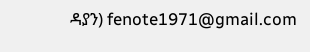ዳያን) fenote1971@gmail.com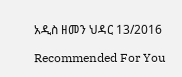አዲስ ዘመን ህዳር 13/2016

Recommended For You